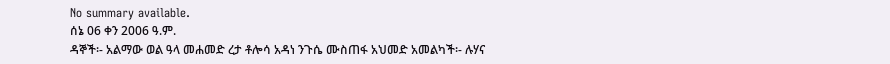No summary available.
ሰኔ 06 ቀን 2006 ዓ.ም.
ዳኞች፡- አልማው ወል ዓላ መሐመድ ረታ ቶሎሳ አዳነ ንጉሴ ሙስጠፋ አህመድ አመልካች፡- ሉሃና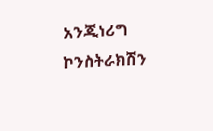አንጂነሪግ ኮንስትራክሽን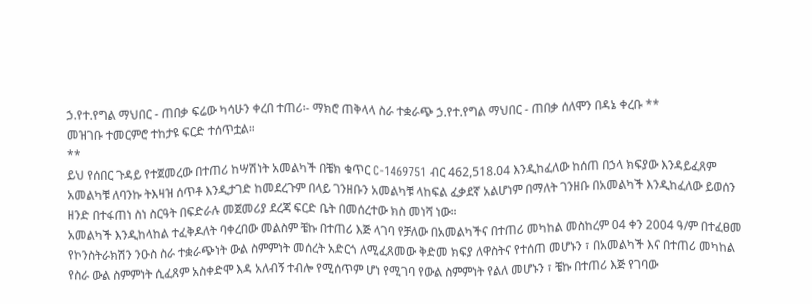ኃ.የተ.የግል ማህበር - ጠበቃ ፍሬው ካሳሁን ቀረበ ተጠሪ፡- ማክሮ ጠቅላላ ስራ ተቋራጭ ኃ.የተ.የግል ማህበር - ጠበቃ ሰለሞን በዳኔ ቀረቡ **
መዝገቡ ተመርምሮ ተከታዩ ፍርድ ተሰጥቷል።
**
ይህ የሰበር ጉዳይ የተጀመረው በተጠሪ ከሣሽነት አመልካች በቼክ ቁጥር C-1469751 ብር 462,518.04 እንዲከፈለው ከሰጠ በኃላ ክፍያው እንዳይፈጸም አመልካቹ ለባንኩ ትእዛዝ ሰጥቶ እንዲታገድ ከመደረጉም በላይ ገንዘቡን አመልካቹ ላከፍል ፈቃደኛ አልሆነም በማለት ገንዘቡ በአመልካች እንዲከፈለው ይወሰን ዘንድ በተፋጠነ ስነ ስርዓት በፍድራሉ መጀመሪያ ደረጃ ፍርድ ቤት በመሰረተው ክስ መነሻ ነው።
አመልካች እንዲከላከል ተፈቅዶለት ባቀረበው መልስም ቼኩ በተጠሪ እጅ ላገባ የቻለው በአመልካችና በተጠሪ መካከል መስከረም 04 ቀን 2004 ዓ/ም በተፈፀመ የኮንስትራክሽን ንዑስ ስራ ተቋራጭነት ውል ስምምነት መሰረት አድርጎ ለሚፈጸመው ቅድመ ክፍያ ለዋስትና የተሰጠ መሆኑን ፣ በአመልካች እና በተጠሪ መካከል የስራ ውል ስምምነት ሲፈጸም አስቀድሞ እዳ አለብኝ ተብሎ የሚሰጥም ሆነ የሚገባ የውል ስምምነት የልለ መሆኑን ፣ ቼኩ በተጠሪ እጅ የገባው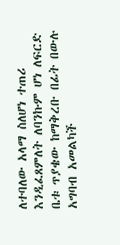ለተባለው አላማ ስለሆነ ተጠሪ እንዲፈጸምለት ለባንኩም ሆነ ለፍርድ ቤቱ ጥያቄው ከማቅረቡ በፊት በውሉ አግባብ አመልካች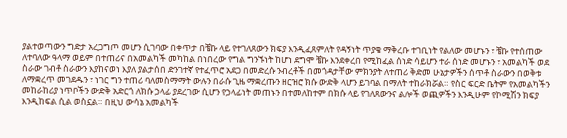ያልተወጣውን ግድታ አረጋግጦ መሆን ሲገባው በቀጥታ በቼኩ ላይ የተገለጸውን ክፍያ እንዲፈጸምለት የዳኝነት ጥያቄ ማቅረቡ ተገቢነት የልለው መሆኑን ፣ ቼኩ የተሰጠው ለተባለው ዓላማ ወይም በተጠሪና በአመልካች መካከል በነበረው የግል ግንኙነት ከሆነ ደግሞ ቼኩ እንደቀረበ የሚከፈል ሰነድ ሳይሆን ተራ ሰነድ መሆኑን ፣ አመልካች ወደ ስራው ገብቶ ስራውን እያከናወነ እያለ ያልታሰበ ድንገተኛ የተፈጥሮ አደጋ በመድረሱ ንብረቶች በመጎዳታቸው ምክንያት ለተጠሪ ቅድመ ሁኔታዎችን ሰጥቶ ስራውን በወቅቱ ለማቋረጥ መገደዱን ፣ ነገር ግን ተጠሪ ባለመስማማት ውሉን በራሱ ጊዜ ማቋረጡን ዘርዝሮ ክሱ ውድቅ ላሆን ይገባል በማለት ተከራክሯል። የስር ፍርድ ቤትም የአመልካችን መከራከሪያ ነጥቦችን ውድቅ አድርጎ ለክሱ ኃላፊ ያደረገው ሲሆን የኃላፊነት መጠኑን በተመለከተም በክሱ ላይ የገለጸውንና ልሎች ወጪዎችን እንዲሁም የኮሚሽን ክፍያ እንዲከፍል ሲል ወስኗል። በዚህ ውሳኔ አመልካች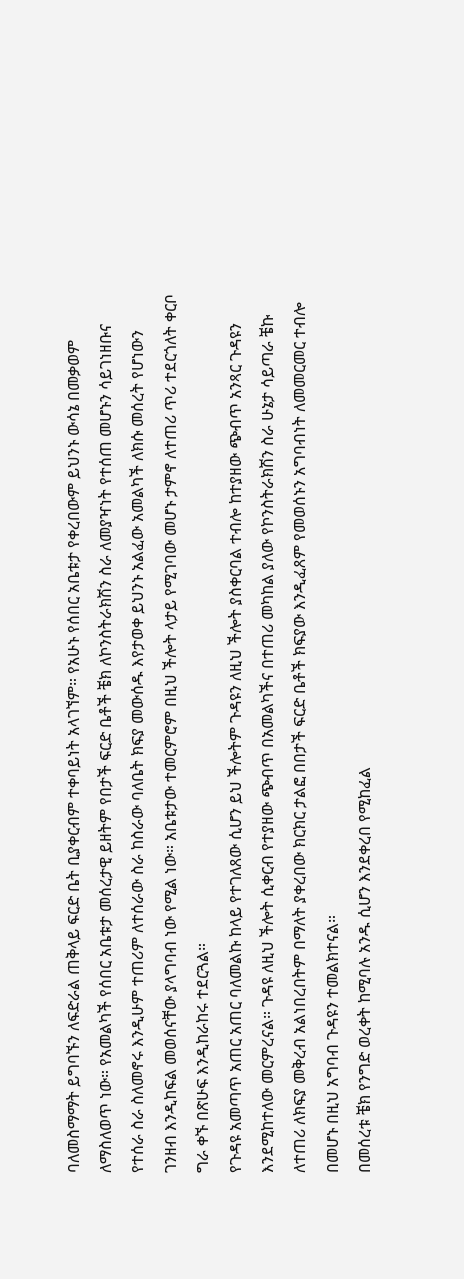ባለመስማማት ይግባኙን ለፍድራል ጠቅላይ ፍርድ ቤት ቢያቀርብም ተቀባይነት አላገኘም። የአሁኑ የሰበር አቤቱታ የቀረበውም ይህንኑ ውሳኔ በመቃወም ለማስለወጥ ነው። የአመልካች የሰበር አቤቱታ መሰረታዊ ይዘትም የበታች ፍርድ ቤቶች ቼክ ለኮንስትራክሽን ስራ ለመያዣነት የተሰጠ መሆኑን ሳይገነዘቡና የተሰራ ስራ ስለመኖሩ እንዲሁም ተጠሪም ለተሰራው ስራ ከስራው ባለቤት ክፍያ መውሰዱ እየታወቀ ይህንኑ አልፈው አመልካች ለክሱ መሰረት የሆነውን ገንዘብ እንዲከፍል መወሰናቸው ያላግባብ ነው የሚል ነው። አቤቱታው ተመርምሮም በዚህ ችሎት ላታይ የሚገባው መሆኑ ታምኖ ለተጠሪ ጥሪ ተደርጎለት ቀርቦ ግራ ቀኙ በጽሁፍ እንዲከራከሩ ተደርጓል።
የጉዳዩ አመጣጥ አጠር አጠር ባለመልኩ ከላይ የተገለጸው ሲሆን ይህ ችሎትም ጉዳዩን ለዚህ ችሎት ያስቀርባል ተብሎ ከተያዘው ጭብጥ አንጻር ጉዳዩን እንደሚከተለው መርምረናል። ጉዳዩ ለዚህ ችሎት ሲቀርብ የተያዘው ጭብጥ በአመልካችና በተጠሪ መካከል ያለው የኮንስትራክሽን ስራ ሁኔታ ሳይጣራ ቼኩ ለተጠሪ ለክፍያ መቅረብ አልነበረበትም በማለት ያቀረበው ክርክር ታልፎ በበታች ፍርድ ቤቶች ክፍያው እንዲፈጸም የመወሰኑን አግባብነት ለመመርመር ተብሎ በመሆኑ በዚህ አግባብ ጉዳዩን ተመልክተናል።
በመሰረቱ ቼክ የንግድ ወረቀት ከሚባሉ አንዱ ሲሆን እንደቀረበ የሚከፈል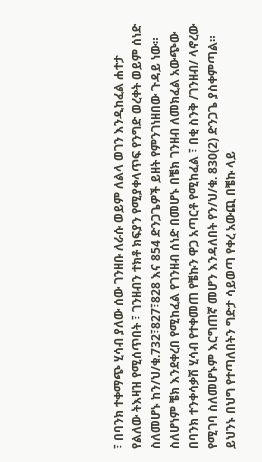፣ በባንክ ተቀማጭ ሂሳብ ያለው ሰው ገንዘቡ ለራሱ ወይም ለልላ ወገን እንዲከፈል ሐተታ የልለው ትእዛዝ የሚሰጥበት ፣ ገንዘብን ተክቶ ክፍያን የሚያቀላጥፍ የንግድ ወረቀት ወይም ሰነድ ስለመሆኑ ከን/ህ/ቁ.732፣827፣828 እና 854 ድንጋጌዎች ይዘት የምንገነዘበው ጉዳይ ነው። ስለሆነም ቼክ እንደቀረበ የሚከፈል የገንዘብ ሰነድ በመሆኑ በቼክ ገንዘብ ለመክፈል አውጭው በባንክ ተንቀሳቃሽ ሂሳብ የተቀመጠ የቼኩን ዋጋ አጣርቶ የሚከፈል ፣ በቂ ስንቅ /ገንዘብ/ ላኖረው የሚገባ ስለመሆኑም እርግጠኛ መሆን እንዳለበት የን/ህ/ቁ. 830(2) ድንጋጌ ያስቀምጣል። ይህንኑ በህግ የተጣለበትን ግድታ ሳይወጣ የቀረ አውጪ በቼኩ ላይ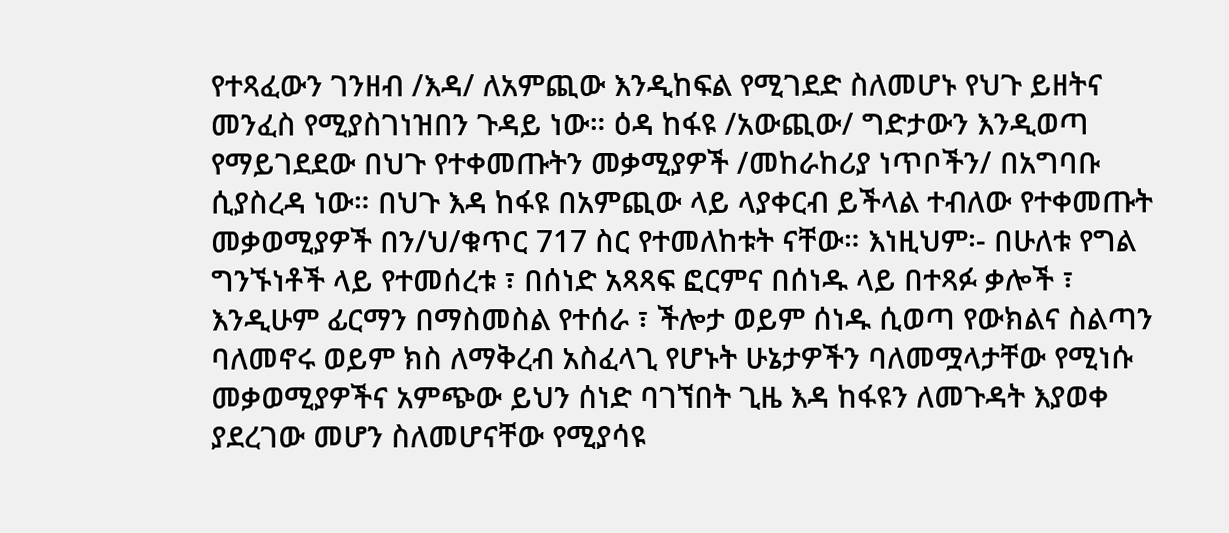የተጻፈውን ገንዘብ /እዳ/ ለአምጪው እንዲከፍል የሚገደድ ስለመሆኑ የህጉ ይዘትና መንፈስ የሚያስገነዝበን ጉዳይ ነው። ዕዳ ከፋዩ /አውጪው/ ግድታውን እንዲወጣ የማይገደደው በህጉ የተቀመጡትን መቃሚያዎች /መከራከሪያ ነጥቦችን/ በአግባቡ ሲያስረዳ ነው። በህጉ እዳ ከፋዩ በአምጪው ላይ ላያቀርብ ይችላል ተብለው የተቀመጡት መቃወሚያዎች በን/ህ/ቁጥር 717 ስር የተመለከቱት ናቸው። እነዚህም፡- በሁለቱ የግል ግንኙነቶች ላይ የተመሰረቱ ፣ በሰነድ አጻጻፍ ፎርምና በሰነዱ ላይ በተጻፉ ቃሎች ፣ እንዲሁም ፊርማን በማስመስል የተሰራ ፣ ችሎታ ወይም ሰነዱ ሲወጣ የውክልና ስልጣን ባለመኖሩ ወይም ክስ ለማቅረብ አስፈላጊ የሆኑት ሁኔታዎችን ባለመሟላታቸው የሚነሱ መቃወሚያዎችና አምጭው ይህን ሰነድ ባገኘበት ጊዜ እዳ ከፋዩን ለመጉዳት እያወቀ ያደረገው መሆን ስለመሆናቸው የሚያሳዩ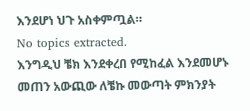እንደሆነ ህጉ አስቀምጧል።
No topics extracted.
እንግዲህ ቼክ እንደቀረበ የሚከፈል እንደመሆኑ መጠን አውጪው ለቼኩ መውጣት ምክንያት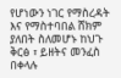የሆነውን ነገር የማስረዳት እና የማስተባበል ሸክም ያለበት ስለመሆኑ ከህጉ ቅርፅ ፣ ይዘትና መንፈስ በቀላሉ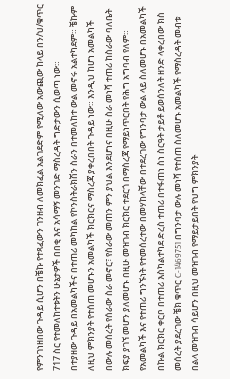የምንገነዘበው ጉዳይ ሲሆን በቼኩ የተጻፈውን ገንዘብ ለመክፈል አልገደድም የሚለው አውጪው ከላይ በን/ህ/ቁጥር 717 ስር የተመለከተቱትን ሁኔታዎች በበቂ እና አሳማኝ መንገድ ማስረዳት ግድታውን ሲወጣ ነው።
በተያዘው ጉዳይ በአመልካችና በተጠሪ መካከል የኮንስትራክሽን ስራን በተመለከተ ውል መኖሩ አልተካደም። ቼኩም ለዚህ ምክንያት የተሰጠ መሆኑን አመልካች ክርክርና ማስረጃ ያቀረበበት ጉዳይ ነው። እንዲህ ከሆነ አመልካች በውሉ መሰረት የሰራው ስራ መኖር፣ የስራው መጠን ምን ያህል እንደሆነና በዚሁ ስራ መነሻ ተጠሪ ከስራው ባለቤት ክፍያ ያገኘ መሆን ያለመሆኑ በዚሁ መዝገብ ክርክር ተደርጎ በማስረጃ የማይነጥርበት የሕግ አግባብ የለም።
የአመልካች እና የተጠሪ ግንኙነት የተመሰረተው በመሃከላቸው በተደረገው የግንባታ ውል ላይ ስለመሆኑ በአመልካች በኩል ክርክር ቀርቦ በተጠሪ እስካልተካደ ድረስ ተጠሪ በተፋጠነ ስነ ስርዓት ታይቶ ይወሰንለት ዘንድ ላቀረበው ክስ መሰረት ያደረገው ቼክ ቁጥር C-1469751 በግንባታ ውሉ መነሻ የተሰጠ ስለመሆኑ አመልካች የማስረዳት መብቱ በልላ መዝገብ ሳይሆን በዚህ መዝገብ የማይታይበት የህግ ምክንያት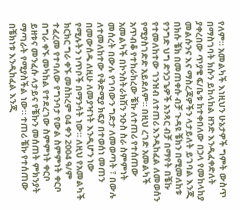የለም። አመልካች እነዚህን ሁኔታዎች ግምት ውስጥ በማስገባት ክሱን ይከላከል ዘንድ እንዲፈቀድለት ያቀረበው ጥያቄ ፍ/ቤቱ ከተቀበለው በኃላ የመከላከያ መልሱንና እና ማስረጃዎችን ላታይለት ይገባል እንጂ በክሱ ቼክ በመጠቀሱ ብቻ ጉዳዩ ቼክን በሚመለከቱ የንግድ ህግ ድንጋጌዎች አንጻር ብቻ በማየት በቼኩ የተመለከተው ገንዝብ ለተጠሪ እንዲከፈል ለመወሰን የሚያስገድድ አይደለም። በዚህ ረገድ አመልካች አጥብቆ የተከራከረው ቼኩ ለተጠሪ የተሰጠው አመልካች በኮንስትራክሽን ንዑስ ስራ ስምምነት መሰረት በውሉ የገባውን ግድታ ለመወጣት ፣ በውሉ ለተመለከተው የቅድሚያ ክፍያ በተወሰነ መጠን በመውሰዱ ለዚሁ ለመያዣነት እንዲሆን ነው የሚሉትን ነጥቦች በማንሳት ነው። ለዚህ የአመልካች ክርክር ግራ ቀኙ መስከረም 04 ቀን 2004 ዓ/ም ተፈረመ የተባለው የግንባታ የውል ስምምነት ቀርቦ በግራ ቀኙ መካከል የተደረገው ስምምነት ቀርቦ ይዘቱና መንፈሱ ላታይና የቼኩን መሰጠት ምክንያት ማጣራት የሚያስችል ነው። ተጠሪ ቼኩ የተሰጠው በቼክነቱ እንዲከፈል እንጂ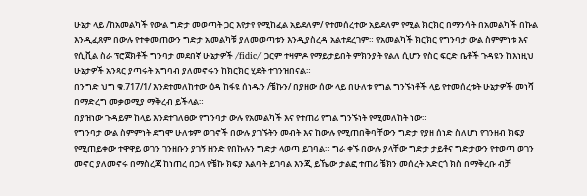ሁኔታ ላይ /ከአመልካች የውል ግድታ መወጣት ጋር እየታየ የሚከፈል አይደለም/ የተመሰረተው አይደለም የሚል ክርክር በማንሳት በአመልካች በኩል እንዲፈጸም በውሉ የተቀመጠውን ግድታ አመልካቹ ያለመወጣቱን እንዲያስረዳ አልተደረገም። የአመልካች ክርክር የግንባታ ውል ስምምነቱ እና የሲቪል ስራ ፕሮጀክቶች ግንባታ መደበኛ ሁኔታዎች /fidic/ ጋርም ተዛምዶ የማይታይበት ምክንያት የልለ ሲሆን የስር ፍርድ ቤቶች ጉዳዩን ከእነዚህ ሁኔታዎች አንጻር ያጣሩት አግባብ ያለመኖሩን ከክርክር ሂደት ተገንዝበናል።
በንግድ ህግ ቁ.717/1/ እንደተመለከተው ዕዳ ከፋዩ ሰነዱን /ቼኩን/ በያዘው ሰው ላይ በሁለቱ የግል ግንኙነቶች ላይ የተመሰረቱት ሁኔታዎች መነሻ በማድረግ መቃወሚያ ማቅረብ ይችላል።
በያዝነው ጉዳይም ከላይ እንደተገለፀው የግንባታ ውሉ የአመልካች እና የተጠሪ የግል ግንኙነት የሚመለከት ነው።
የግንባታ ውል ስምምነት ደግሞ ሁለቱም ወገኖች በውሉ ያገኙትን መብት እና ከውሉ የሚጠበቅባቸውን ግድታ የያዘ ሰነድ ስለሆነ የገንዘብ ክፍያ የሚጠይቀው ተዋዋይ ወገን ገንዘቡን ያገኝ ዘንድ የበኩሉን ግድታ ላወጣ ይገባል። ግራ ቀኙ በውሉ ያላቸው ግድታ ታይቶና ግድታውን የተወጣ ወገን መኖር ያለመኖሩ በማስረጃ ከነጠረ በኃላ የቼኩ ክፍያ እልባት ይገባል እንጂ ይኼው ታልፎ ተጠሪ ቼክን መሰረት አድርጎ ክስ በማቅረቡ ብቻ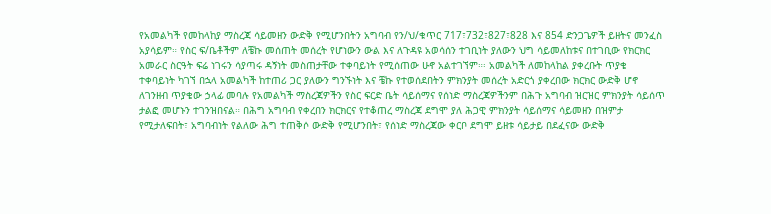የአመልካች የመከላከያ ማስረጃ ሳይመዘን ውድቅ የሚሆንበትን አግባብ የን/ህ/ቁጥር 717፣732፣827፣828 እና 854 ድንጋጌዎች ይዘትና መንፈስ አያሳይም። የስር ፍ/ቤቶችም ለቼኩ መሰጠት መሰረት የሆነውን ውል እና ለጉዳዩ አወሳሰን ተገቢነት ያለውን ህግ ሳይመለከቱና በተገቢው የክርክር አመራር ስርዓት ፍሬ ነገሩን ሳያጣሩ ዳኝነት መስጠታቸው ተቀባይነት የሚሰጠው ሁኖ አልተገኘም።፡ አመልካች ለመከላከል ያቀረቡት ጥያቄ ተቀባይነት ካገኘ በኋላ አመልካች ከተጠሪ ጋር ያለውን ግንኙነት እና ቼኩ የተወሰደበትን ምክንያት መሰረት አድርጎ ያቀረበው ክርክር ውድቅ ሆኖ ለገንዘብ ጥያቄው ኃላፊ መባሉ የአመልካች ማስረጃዎችን የስር ፍርድ ቤት ሳይሰማና የሰነድ ማስረጃዎችንም በሕጉ አግባብ ዝርዝር ምክንያት ሳይሰጥ ታልፎ መሆኑን ተገንዝበናል። በሕግ አግባብ የቀረበን ክርክርና የተቆጠረ ማስረጃ ደግሞ ያለ ሕጋዊ ምክንያት ሳይሰማና ሳይመዘን በዝምታ የሚታለፍበት፣ አግባብነት የልለው ሕግ ተጠቅሶ ውድቅ የሚሆንበት፣ የሰነድ ማስረጃው ቀርቦ ደግሞ ይዘቱ ሳይታይ በደፈናው ውድቅ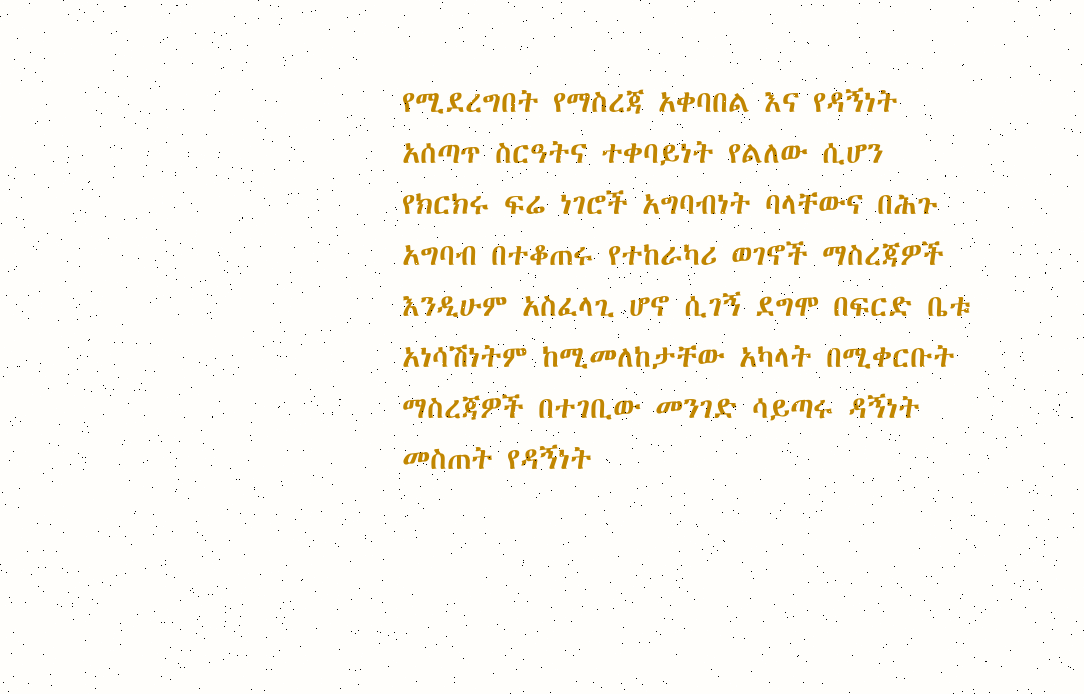የሚደረግበት የማስረጃ አቀባበል እና የዳኝነት አሰጣጥ ስርዓትና ተቀባይነት የልለው ሲሆን የክርክሩ ፍሬ ነገሮች አግባብነት ባላቸውና በሕጉ አግባብ በተቆጠሩ የተከራካሪ ወገኖች ማስረጃዎች እንዲሁም አስፈላጊ ሆኖ ሲገኝ ደግሞ በፍርድ ቤቱ አነሳሽነትም ከሚመለከታቸው አካላት በሚቀርቡት ማስረጃዎች በተገቢው መንገድ ሳይጣሩ ዳኝነት መስጠት የዳኝነት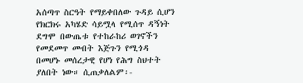አሰጣጥ ስርዓት የማይቀበለው ጉዳይ ሲሆን የክርክሩ አካሄድ ሳይሟላ የሚሰጥ ዳኝነት ደግሞ በውጤቱ የተከራከሪ ወገኖችን የመደመጥ መብት እጅጉን የሚጎዳ በመሆኑ መሰረታዊ የሆነ የሕግ ስህተት ያለበት ነው። ሲጠቃለልም፡-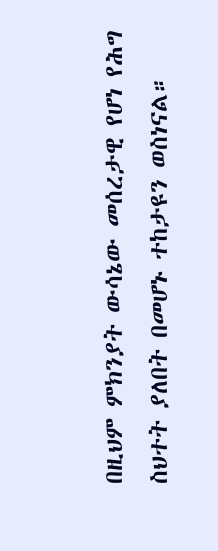በዚህም ምክንያት ውሳኔው መሰረታዊ የሆነ የሕግ ስህተት ያለበት በመሆኑ ተከታዩን ወስነናል።